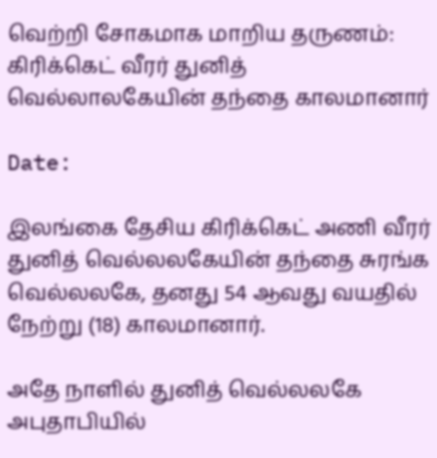வெற்றி சோகமாக மாறிய தருணம்: கிரிக்கெட் வீரர் துனித் வெல்லாலகேயின் தந்தை காலமானார்

Date:

இலங்கை தேசிய கிரிக்கெட் அணி வீரர் துனித் வெல்லலகேயின் தந்தை சுரங்க வெல்லலகே, தனது 54 ஆவது வயதில் நேற்று (18) காலமானார்.

அதே நாளில் துனித் வெல்லலகே அபுதாபியில்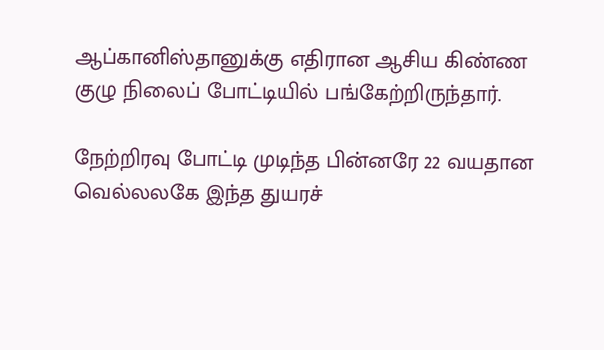ஆப்கானிஸ்தானுக்கு எதிரான ஆசிய கிண்ண குழு நிலைப் போட்டியில் பங்கேற்றிருந்தார்.

நேற்றிரவு போட்டி முடிந்த பின்னரே 22 வயதான வெல்லலகே இந்த துயரச்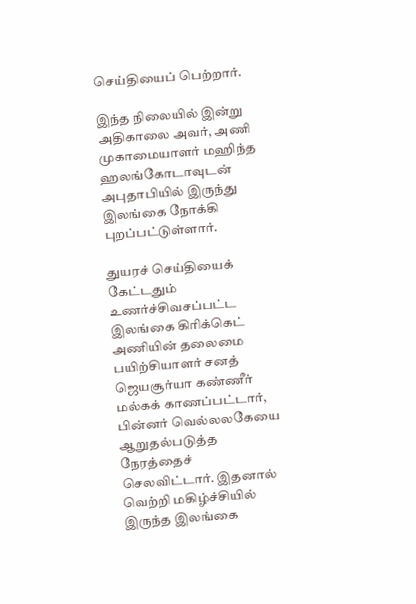செய்தியைப் பெற்றார்.

இந்த நிலையில் இன்று அதிகாலை அவர், அணி முகாமையாளர் மஹிந்த ஹலங்கோடாவுடன் அபுதாபியில் இருந்து இலங்கை நோக்கி புறப்பட்டுள்ளார்.

துயரச் செய்தியைக் கேட்டதும் உணர்ச்சிவசப்பட்ட இலங்கை கிரிக்கெட் அணியின் தலைமை பயிற்சியாளர் சனத் ஜெயசூர்யா கண்ணீர் மல்கக் காணப்பட்டார், பின்னர் வெல்லலகேயை ஆறுதல்படுத்த நேரத்தைச் செலவிட்டார். இதனால் வெற்றி மகிழ்ச்சியில் இருந்த இலங்கை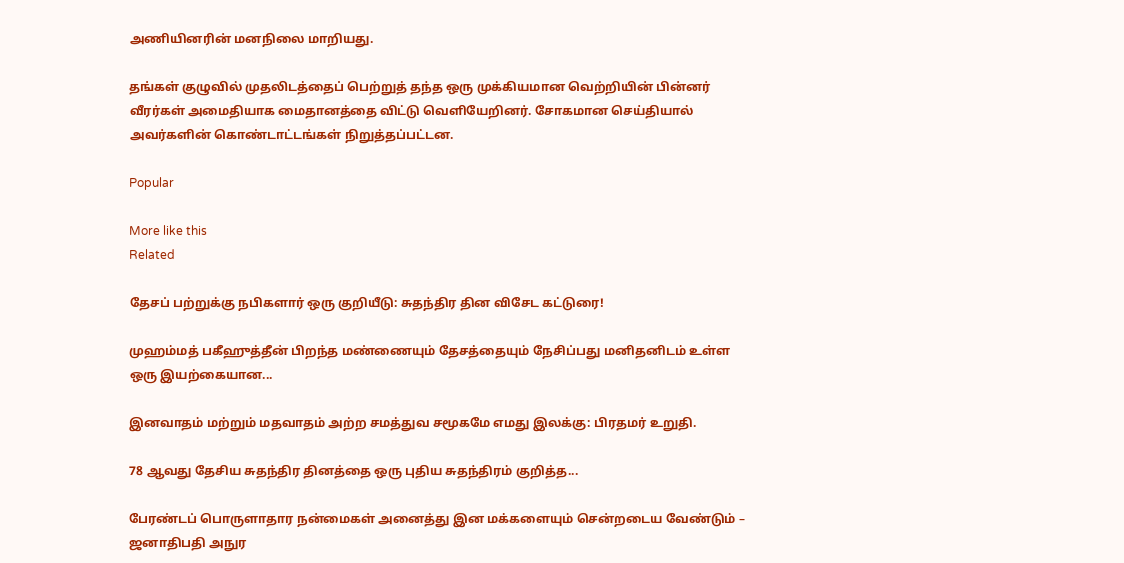அணியினரின் மனநிலை மாறியது.

தங்கள் குழுவில் முதலிடத்தைப் பெற்றுத் தந்த ஒரு முக்கியமான வெற்றியின் பின்னர் வீரர்கள் அமைதியாக மைதானத்தை விட்டு வெளியேறினர். சோகமான செய்தியால் அவர்களின் கொண்டாட்டங்கள் நிறுத்தப்பட்டன.

Popular

More like this
Related

தேசப் பற்றுக்கு நபிகளார் ஒரு குறியீடு: சுதந்திர தின விசேட கட்டுரை!

முஹம்மத் பகீஹுத்தீன் பிறந்த மண்ணையும் தேசத்தையும் நேசிப்பது மனிதனிடம் உள்ள ஒரு இயற்கையான...

இனவாதம் மற்றும் மதவாதம் அற்ற சமத்துவ சமூகமே எமது இலக்கு: பிரதமர் உறுதி.

78 ஆவது தேசிய சுதந்திர தினத்தை ஒரு புதிய சுதந்திரம் குறித்த...

பேரண்டப் பொருளாதார நன்மைகள் அனைத்து இன மக்களையும் சென்றடைய வேண்டும் – ஜனாதிபதி அநுர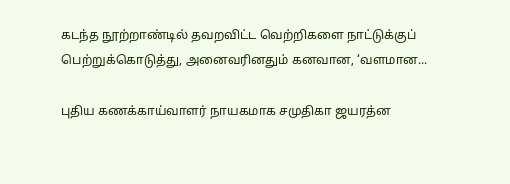கடந்த நூற்றாண்டில் தவறவிட்ட வெற்றிகளை நாட்டுக்குப் பெற்றுக்கொடுத்து, அனைவரினதும் கனவான, ‘வளமான...

புதிய கணக்காய்வாளர் நாயகமாக சமுதிகா ஜயரத்ன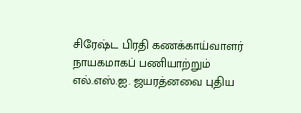சிரேஷ்ட பிரதி கணக்காய்வாளர் நாயகமாகப் பணியாற்றும் எல்.எஸ்.ஐ. ஜயரத்னவை புதிய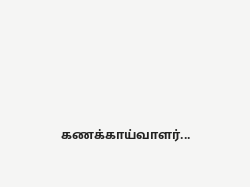கணக்காய்வாளர்...